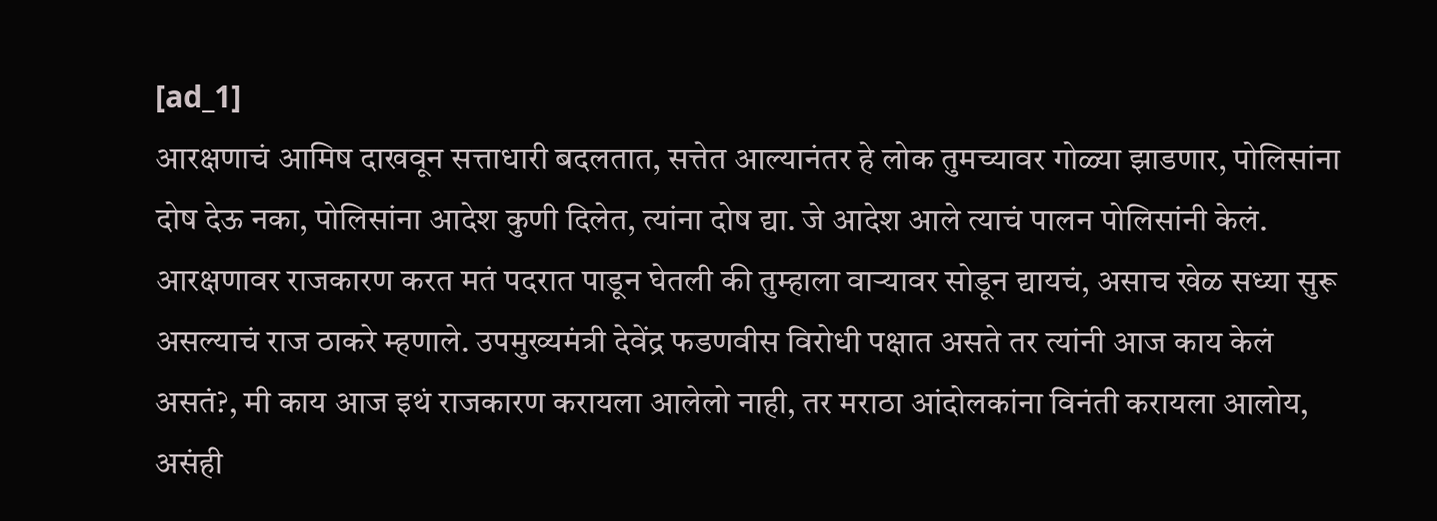[ad_1]
आरक्षणाचं आमिष दाखवून सत्ताधारी बदलतात, सत्तेत आल्यानंतर हे लोक तुमच्यावर गोळ्या झाडणार, पोलिसांना दोष देऊ नका, पोलिसांना आदेश कुणी दिलेत, त्यांना दोष द्या. जे आदेश आले त्याचं पालन पोलिसांनी केलं. आरक्षणावर राजकारण करत मतं पदरात पाडून घेतली की तुम्हाला वाऱ्यावर सोडून द्यायचं, असाच खेळ सध्या सुरू असल्याचं राज ठाकरे म्हणाले. उपमुख्यमंत्री देवेंद्र फडणवीस विरोधी पक्षात असते तर त्यांनी आज काय केलं असतं?, मी काय आज इथं राजकारण करायला आलेलो नाही, तर मराठा आंदोलकांना विनंती करायला आलोय, असंही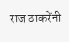राज ठाकरेंनी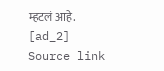म्हटलं आहे.
[ad_2]
Source link